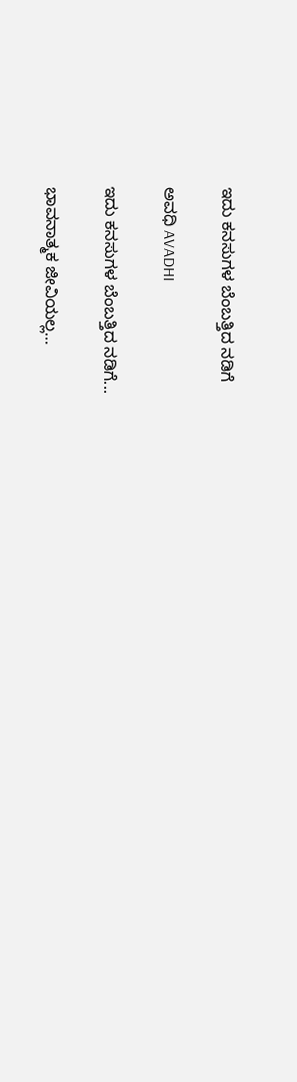ಇದು ಕನಸುಗಳ ಬೆಂಬತ್ತಿದ ನಡಿಗೆ‍

ಅವಧಿ AVADHI

ಇದು ಕನಸುಗಳ ಬೆಂಬತ್ತಿದ ನಡಿಗೆ...

ಭಾವನಾತ್ಮಕ ಜೀವಿಯಲ್ಲ…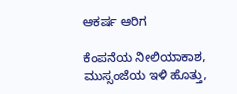ಆಕರ್ಷ ಆರಿಗ

ಕೆಂಪನೆಯ ನೀಲಿಯಾಕಾಶ, ಮುಸ್ಸಂಜೆಯ ಇಳಿ ಹೊತ್ತು,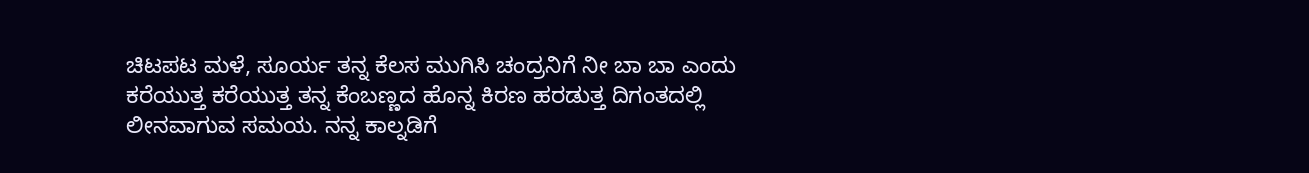ಚಿಟಪಟ ಮಳೆ, ಸೂರ್ಯ ತನ್ನ ಕೆಲಸ ಮುಗಿಸಿ ಚಂದ್ರನಿಗೆ ನೀ ಬಾ ಬಾ ಎಂದು ಕರೆಯುತ್ತ ಕರೆಯುತ್ತ ತನ್ನ ಕೆಂಬಣ್ಣದ ಹೊನ್ನ ಕಿರಣ ಹರಡುತ್ತ ದಿಗಂತದಲ್ಲಿ ಲೀನವಾಗುವ ಸಮಯ. ನನ್ನ ಕಾಲ್ನಡಿಗೆ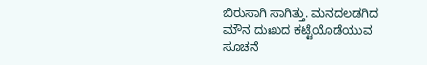ಬಿರುಸಾಗಿ ಸಾಗಿತ್ತು. ಮನದಲಡಗಿದ ಮೌನ ದುಃಖದ ಕಟ್ಟೆಯೊಡೆಯುವ ಸೂಚನೆ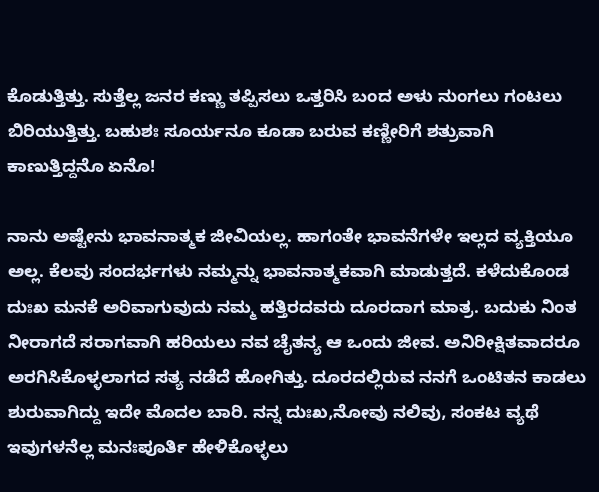ಕೊಡುತ್ತಿತ್ತು. ಸುತ್ತೆಲ್ಲ ಜನರ ಕಣ್ಣು ತಪ್ಪಿಸಲು ಒತ್ತರಿಸಿ ಬಂದ ಅಳು ನುಂಗಲು ಗಂಟಲು ಬಿರಿಯುತ್ತಿತ್ತು. ಬಹುಶಃ ಸೂರ್ಯನೂ ಕೂಡಾ ಬರುವ ಕಣ್ಣೀರಿಗೆ ಶತ್ರುವಾಗಿ ಕಾಣುತ್ತಿದ್ದನೊ ಏನೊ!

ನಾನು ಅಷ್ಟೇನು ಭಾವನಾತ್ಮಕ ಜೀವಿಯಲ್ಲ. ಹಾಗಂತೇ ಭಾವನೆಗಳೇ ಇಲ್ಲದ ವ್ಯಕ್ತಿಯೂ ಅಲ್ಲ. ಕೆಲವು ಸಂದರ್ಭಗಳು ನಮ್ಮನ್ನು ಭಾವನಾತ್ಮಕವಾಗಿ ಮಾಡುತ್ತದೆ. ಕಳೆದುಕೊಂಡ ದುಃಖ ಮನಕೆ ಅರಿವಾಗುವುದು ನಮ್ಮ ಹತ್ತಿರದವರು ದೂರದಾಗ ಮಾತ್ರ. ಬದುಕು ನಿಂತ ನೀರಾಗದೆ ಸರಾಗವಾಗಿ ಹರಿಯಲು ನವ ಚೈತನ್ಯ ಆ ಒಂದು ಜೀವ. ಅನಿರೀಕ್ಷಿತವಾದರೂ ಅರಗಿಸಿಕೊಳ್ಳಲಾಗದ ಸತ್ಯ ನಡೆದೆ ಹೋಗಿತ್ತು. ದೂರದಲ್ಲಿರುವ ನನಗೆ ಒಂಟಿತನ ಕಾಡಲು ಶುರುವಾಗಿದ್ದು ಇದೇ ಮೊದಲ ಬಾರಿ. ನನ್ನ ದುಃಖ,ನೋವು ನಲಿವು, ಸಂಕಟ ವ್ಯಥೆ ಇವುಗಳನೆಲ್ಲ ಮನಃಪೂರ್ತಿ ಹೇಳಿಕೊಳ್ಳಲು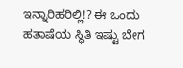ಇನ್ನಾರಿಹರಿಲ್ಲಿ!? ಈ ಒಂದು ಹತಾಷೆಯ ಸ್ಥಿತಿ ಇಷ್ಟು ಬೇಗ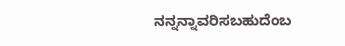ನನ್ನನ್ನಾವರಿಸಬಹುದೆಂಬ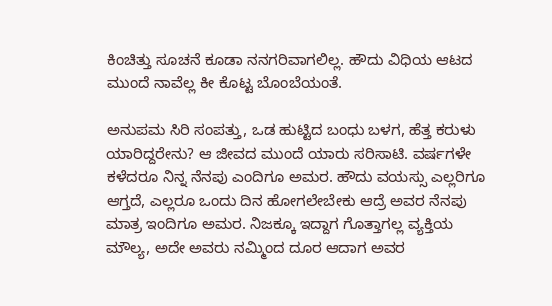ಕಿಂಚಿತ್ತು ಸೂಚನೆ ಕೂಡಾ ನನಗರಿವಾಗಲಿಲ್ಲ. ಹೌದು ವಿಧಿಯ ಆಟದ ಮುಂದೆ ನಾವೆಲ್ಲ ಕೀ ಕೊಟ್ಟ ಬೊಂಬೆಯಂತೆ.

ಅನುಪಮ ಸಿರಿ ಸಂಪತ್ತು, ಒಡ ಹುಟ್ಟಿದ ಬಂಧು ಬಳಗ, ಹೆತ್ತ ಕರುಳು ಯಾರಿದ್ದರೇನು? ಆ ಜೀವದ ಮುಂದೆ ಯಾರು ಸರಿಸಾಟಿ. ವರ್ಷಗಳೇ ಕಳೆದರೂ ನಿನ್ನ ನೆನಪು ಎಂದಿಗೂ ಅಮರ. ಹೌದು ವಯಸ್ಸು ಎಲ್ಲರಿಗೂ ಆಗ್ತದೆ, ಎಲ್ಲರೂ ಒಂದು ದಿನ ಹೋಗಲೇಬೇಕು ಆದ್ರೆ ಅವರ ನೆನಪು ಮಾತ್ರ ಇಂದಿಗೂ ಅಮರ. ನಿಜಕ್ಕೂ ಇದ್ದಾಗ ಗೊತ್ತಾಗಲ್ಲ ವ್ಯಕ್ತಿಯ ಮೌಲ್ಯ, ಅದೇ ಅವರು ನಮ್ಮಿಂದ ದೂರ ಆದಾಗ ಅವರ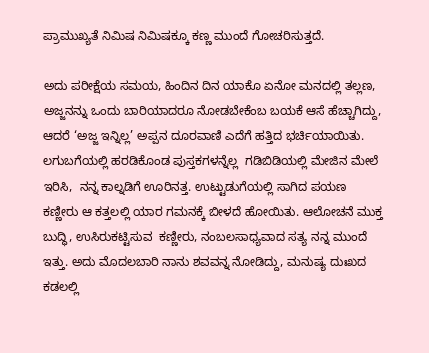ಪ್ರಾಮುಖ್ಯತೆ ನಿಮಿಷ ನಿಮಿಷಕ್ಕೂ ಕಣ್ಣ ಮುಂದೆ ಗೋಚರಿಸುತ್ತದೆ.

ಅದು ಪರೀಕ್ಷೆಯ ಸಮಯ, ಹಿಂದಿನ ದಿನ ಯಾಕೊ ಏನೋ ಮನದಲ್ಲಿ ತಲ್ಲಣ, ಅಜ್ಜನನ್ನು ಒಂದು ಬಾರಿಯಾದರೂ ನೋಡಬೇಕೆಂಬ ಬಯಕೆ ಆಸೆ ಹೆಚ್ಚಾಗಿದ್ದು, ಆದರೆ ‘ಅಜ್ಜ ಇನ್ನಿಲ್ಲ’ ಅಪ್ಪನ ದೂರವಾಣಿ ಎದೆಗೆ ಹತ್ತಿದ ಭರ್ಚಿಯಾಯಿತು. ಲಗುಬಗೆಯಲ್ಲಿ ಹರಡಿಕೊಂಡ ಪುಸ್ತಕಗಳನ್ನೆಲ್ಲ  ಗಡಿಬಿಡಿಯಲ್ಲಿ ಮೇಜಿನ ಮೇಲೆ ಇರಿಸಿ,  ನನ್ನ ಕಾಲ್ನಡಿಗೆ ಊರಿನತ್ತ. ಉಟ್ಟುಡುಗೆಯಲ್ಲಿ ಸಾಗಿದ ಪಯಣ  ಕಣ್ಣೀರು ಆ ಕತ್ತಲಲ್ಲಿ ಯಾರ ಗಮನಕ್ಕೆ ಬೀಳದೆ ಹೋಯಿತು. ಆಲೋಚನೆ ಮುಕ್ತ ಬುದ್ಧಿ, ಉಸಿರುಕಟ್ಟಿಸುವ  ಕಣ್ಣೀರು, ನಂಬಲಸಾಧ್ಯವಾದ ಸತ್ಯ ನನ್ನ ಮುಂದೆ ಇತ್ತು. ಅದು ಮೊದಲಬಾರಿ ನಾನು ಶವವನ್ನ ನೋಡಿದ್ದು, ಮನುಷ್ಯ ದುಃಖದ ಕಡಲಲ್ಲಿ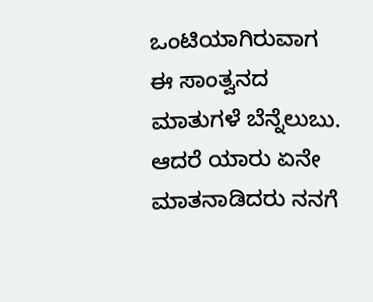ಒಂಟಿಯಾಗಿರುವಾಗ ಈ ಸಾಂತ್ವನದ ಮಾತುಗಳೆ ಬೆನ್ನೆಲುಬು. ಆದರೆ ಯಾರು ಏನೇ ಮಾತನಾಡಿದರು ನನಗೆ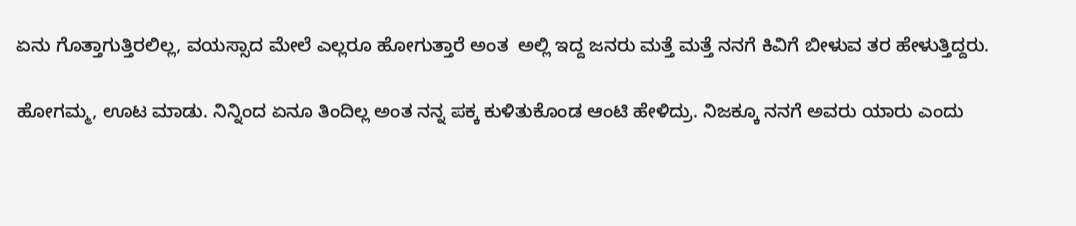ಏನು ಗೊತ್ತಾಗುತ್ತಿರಲಿಲ್ಲ, ವಯಸ್ಸಾದ ಮೇಲೆ ಎಲ್ಲರೂ ಹೋಗುತ್ತಾರೆ ಅಂತ  ಅಲ್ಲಿ ಇದ್ದ ಜನರು ಮತ್ತೆ ಮತ್ತೆ ನನಗೆ ಕಿವಿಗೆ ಬೀಳುವ ತರ ಹೇಳುತ್ತಿದ್ದರು.

ಹೋಗಮ್ಮ, ಊಟ ಮಾಡು. ನಿನ್ನಿಂದ ಏನೂ ತಿಂದಿಲ್ಲ ಅಂತ ನನ್ನ ಪಕ್ಕ ಕುಳಿತುಕೊಂಡ ಆಂಟಿ ಹೇಳಿದ್ರು. ನಿಜಕ್ಕೂ ನನಗೆ ಅವರು ಯಾರು ಎಂದು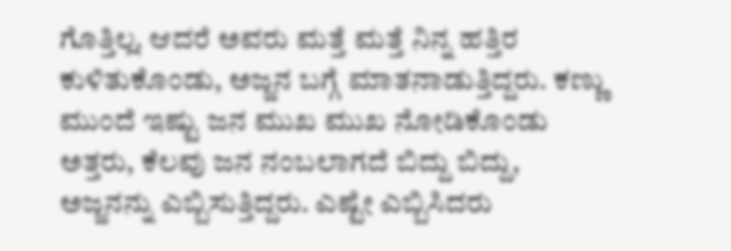ಗೊತ್ತಿಲ್ಲ. ಆದರೆ ಅವರು ಮತ್ತೆ ಮತ್ತೆ ನಿನ್ನ ಹತ್ತಿರ ಕುಳಿತುಕೊಂಡು, ಅಜ್ಜನ ಬಗ್ಗೆ ಮಾತನಾಡುತ್ತಿದ್ದರು. ಕಣ್ಣು ಮುಂದೆ ಇಷ್ಟು ಜನ ಮುಖ ಮುಖ ನೋಡಿಕೊಂಡು ಅತ್ತರು, ಕೆಲವು ಜನ ನಂಬಲಾಗದೆ ಬಿದ್ದು ಬಿದ್ದು, ಅಜ್ಜನನ್ನು ಎಬ್ಬಿಸುತ್ತಿದ್ದರು. ಎಷ್ಟೇ ಎಬ್ಬಿಸಿದರು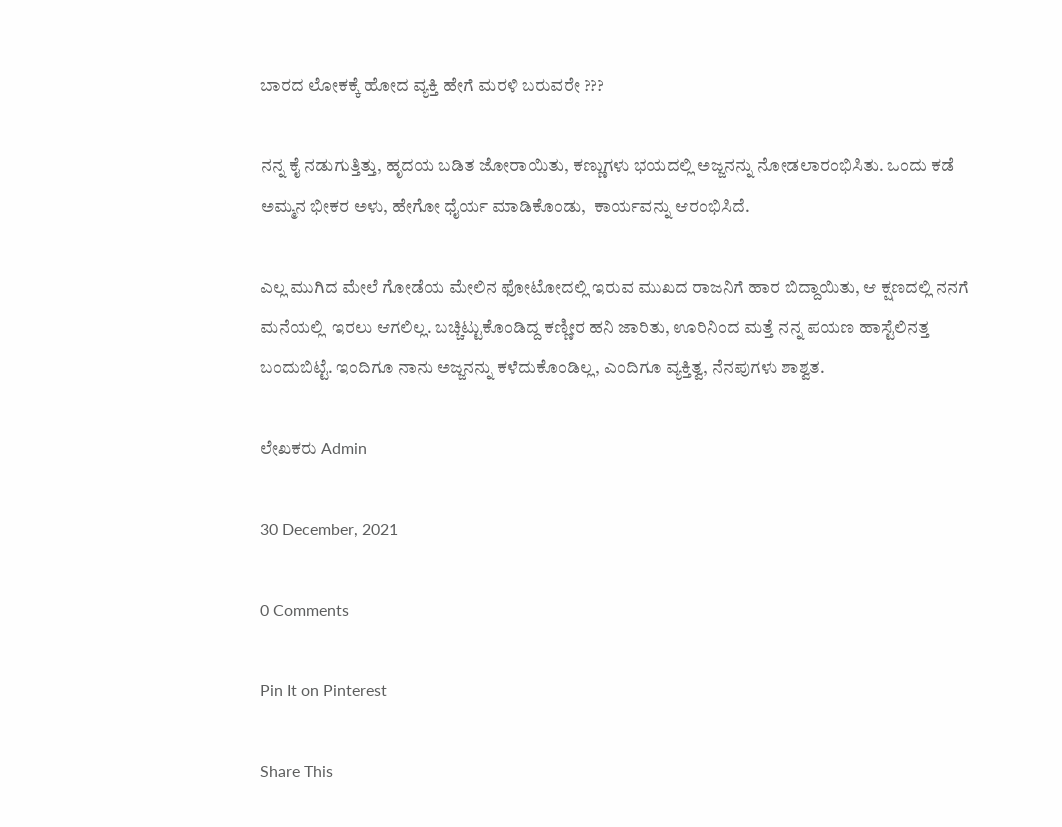ಬಾರದ ಲೋಕಕ್ಕೆ ಹೋದ ವ್ಯಕ್ತಿ ಹೇಗೆ ಮರಳಿ ಬರುವರೇ ???

ನನ್ನ ಕೈ ನಡುಗುತ್ತಿತ್ತು, ಹೃದಯ ಬಡಿತ ಜೋರಾಯಿತು, ಕಣ್ಣುಗಳು ಭಯದಲ್ಲಿ ಅಜ್ಜನನ್ನು ನೋಡಲಾರಂಭಿಸಿತು. ಒಂದು ಕಡೆ ಅಮ್ಮನ ಭೀಕರ ಅಳು, ಹೇಗೋ ಧೈರ್ಯ ಮಾಡಿಕೊಂಡು,  ಕಾರ್ಯವನ್ನು ಆರಂಭಿಸಿದೆ.

ಎಲ್ಲ ಮುಗಿದ ಮೇಲೆ ಗೋಡೆಯ ಮೇಲಿನ ಫೋಟೋದಲ್ಲಿ ಇರುವ ಮುಖದ ರಾಜನಿಗೆ ಹಾರ ಬಿದ್ದಾಯಿತು, ಆ ಕ್ಷಣದಲ್ಲಿ ನನಗೆ ಮನೆಯಲ್ಲಿ  ಇರಲು ಆಗಲಿಲ್ಲ. ಬಚ್ಚಿಟ್ಟುಕೊಂಡಿದ್ದ ಕಣ್ಣೀರ ಹನಿ ಜಾರಿತು, ಊರಿನಿಂದ ಮತ್ತೆ ನನ್ನ ಪಯಣ ಹಾಸ್ಟೆಲಿನತ್ತ ಬಂದುಬಿಟ್ಟೆ. ಇಂದಿಗೂ ನಾನು ಅಜ್ಜನನ್ನು ಕಳೆದುಕೊಂಡಿಲ್ಲ, ಎಂದಿಗೂ ವ್ಯಕ್ತಿತ್ವ, ನೆನಪುಗಳು ಶಾಶ್ವತ.

ಲೇಖಕರು Admin

30 December, 2021

0 Comments

Pin It on Pinterest

Share This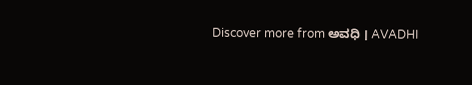Discover more from ಅವಧಿ । AVADHI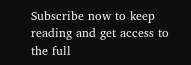Subscribe now to keep reading and get access to the full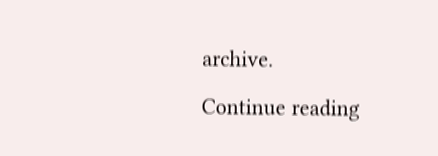archive.

Continue reading